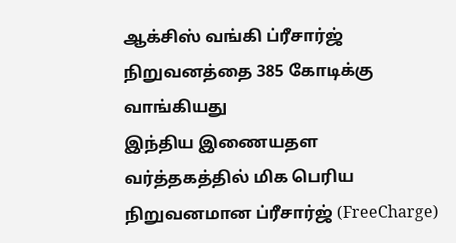ஆக்சிஸ் வங்கி ப்ரீசார்ஜ் நிறுவனத்தை 385 கோடிக்கு வாங்கியது
இந்திய இணையதள வர்த்தகத்தில் மிக பெரிய நிறுவனமான ப்ரீசார்ஜ் (FreeCharge)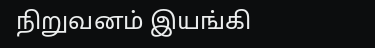நிறுவனம் இயங்கி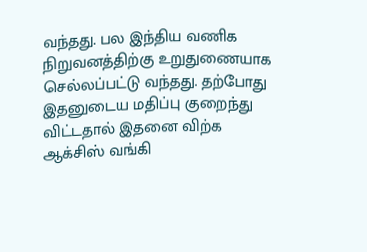வந்தது. பல இந்திய வணிக நிறுவனத்திற்கு உறுதுணையாக செல்லப்பட்டு வந்தது. தற்போது இதனுடைய மதிப்பு குறைந்து விட்டதால் இதனை விற்க ஆக்சிஸ் வங்கி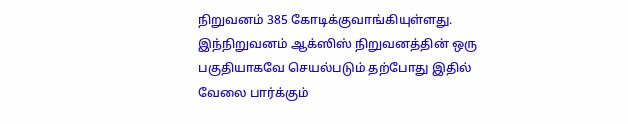நிறுவனம் 385 கோடிக்குவாங்கியுள்ளது. இந்நிறுவனம் ஆக்ஸிஸ் நிறுவனத்தின் ஒரு பகுதியாகவே செயல்படும் தற்போது இதில் வேலை பார்க்கும்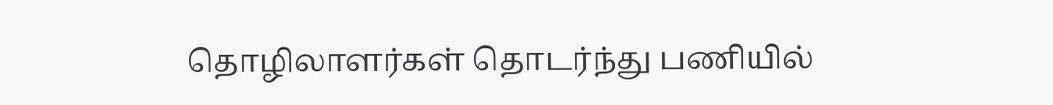தொழிலாளர்கள் தொடர்ந்து பணியில்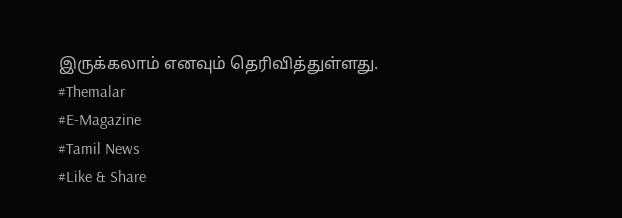இருக்கலாம் எனவும் தெரிவித்துள்ளது.
#Themalar
#E-Magazine
#Tamil News
#Like & Share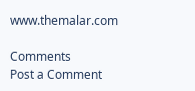www.themalar.com

Comments
Post a Comment